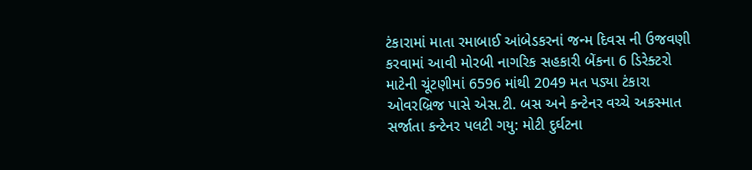ટંકારામાં માતા રમાબાઈ આંબેડકરનાં જન્મ દિવસ ની ઉજવણી કરવામાં આવી મોરબી નાગરિક સહકારી બેંકના 6 ડિરેક્ટરો માટેની ચૂંટણીમાં 6596 માંથી 2049 મત પડ્યા ટંકારા ઓવરબ્રિજ પાસે એસ.ટી. બસ અને કન્ટેનર વચ્ચે અકસ્માત સર્જાતા કન્ટેનર પલટી ગયુ: મોટી દુર્ઘટના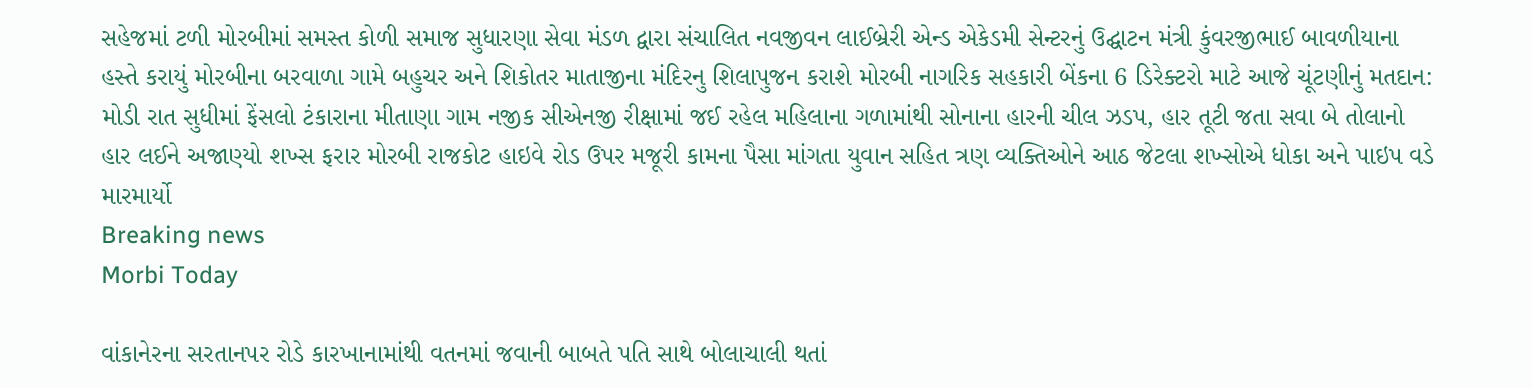સહેજમાં ટળી મોરબીમાં સમસ્ત કોળી સમાજ સુધારણા સેવા મંડળ દ્વારા સંચાલિત નવજીવન લાઈબ્રેરી એન્ડ એકેડમી સેન્ટરનું ઉદ્ઘાટન મંત્રી કુંવરજીભાઈ બાવળીયાના હસ્તે કરાયું મોરબીના બરવાળા ગામે બહુચર અને શિકોતર માતાજીના મંદિરનુ શિલાપુજન કરાશે મોરબી નાગરિક સહકારી બેંકના 6 ડિરેક્ટરો માટે આજે ચૂંટણીનું મતદાન: મોડી રાત સુધીમાં ફેંસલો ટંકારાના મીતાણા ગામ નજીક સીએનજી રીક્ષામાં જઈ રહેલ મહિલાના ગળામાંથી સોનાના હારની ચીલ ઝડપ, હાર તૂટી જતા સવા બે તોલાનો હાર લઈને અજાણ્યો શખ્સ ફરાર મોરબી રાજકોટ હાઇવે રોડ ઉપર મજૂરી કામના પૈસા માંગતા યુવાન સહિત ત્રણ વ્યક્તિઓને આઠ જેટલા શખ્સોએ ધોકા અને પાઇપ વડે મારમાર્યો
Breaking news
Morbi Today

વાંકાનેરના સરતાનપર રોડે કારખાનામાંથી વતનમાં જવાની બાબતે પતિ સાથે બોલાચાલી થતાં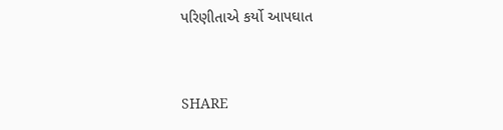પરિણીતાએ કર્યો આપઘાત


SHARE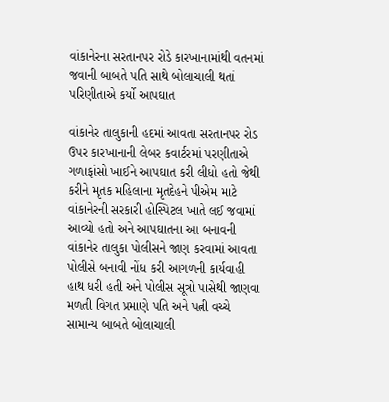વાંકાનેરના સરતાનપર રોડે કારખાનામાંથી વતનમાં જવાની બાબતે પતિ સાથે બોલાચાલી થતાં પરિણીતાએ કર્યો આપઘાત

વાંકાનેર તાલુકાની હદમાં આવતા સરતાનપર રોડ ઉપર કારખાનાની લેબર કવાર્ટરમાં પરણીતાએ ગળાફાંસો ખાઈને આપઘાત કરી લીધો હતો જેથી કરીને મૃતક મહિલાના મૃતદેહને પીએમ માટે વાંકાનેરની સરકારી હોસ્પિટલ ખાતે લઈ જવામાં આવ્યો હતો અને આપઘાતના આ બનાવની વાંકાનેર તાલુકા પોલીસને જાણ કરવામાં આવતા પોલીસે બનાવી નોંધ કરી આગળની કાર્યવાહી હાથ ધરી હતી અને પોલીસ સૂત્રો પાસેથી જાણવા મળતી વિગત પ્રમાણે પતિ અને પત્ની વચ્ચે સામાન્ય બાબતે બોલાચાલી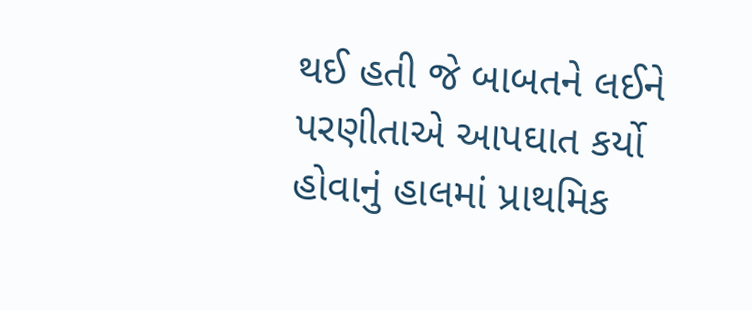થઈ હતી જે બાબતને લઈને પરણીતાએ આપઘાત કર્યો હોવાનું હાલમાં પ્રાથમિક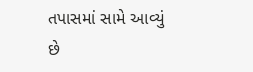તપાસમાં સામે આવ્યું છે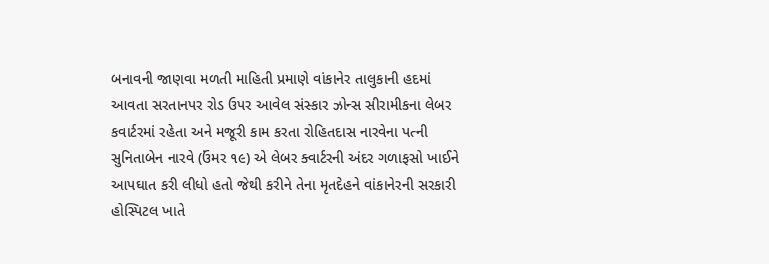બનાવની જાણવા મળતી માહિતી પ્રમાણે વાંકાનેર તાલુકાની હદમાં આવતા સરતાનપર રોડ ઉપર આવેલ સંસ્કાર ઝોન્સ સીરામીકના લેબર કવાર્ટરમાં રહેતા અને મજૂરી કામ કરતા રોહિતદાસ નારવેના પત્ની સુનિતાબેન નારવે (ઉંમર ૧૯) એ લેબર ક્વાર્ટરની અંદર ગળાફસો ખાઈને આપઘાત કરી લીધો હતો જેથી કરીને તેના મૃતદેહને વાંકાનેરની સરકારી હોસ્પિટલ ખાતે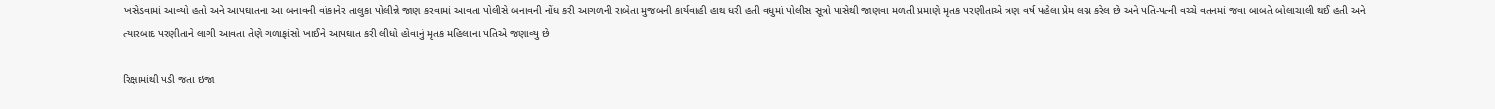ખસેડવામાં આવ્યો હતો અને આપઘાતના આ બનાવની વાંકાનેર તાલુકા પોલીન્ને જાણ કરવામાં આવતા પોલીસે બનાવની નોંધ કરી આગળની રાબેતા મુજબની કાર્યવાહી હાથ ધરી હતી વધુમાં પોલીસ સૂત્રો પાસેથી જાણવા મળતી પ્રમાણે મૃતક પરણીતાએ ત્રણ વર્ષ પહેલા પ્રેમ લગ્ન કરેલ છે અને પતિ-પત્ની વચ્ચે વતનમાં જવા બાબતે બોલાચાલી થઈ હતી અને ત્યારબાદ પરણીતાને લાગી આવતા તેણે ગળાફાંસો ખાઈને આપઘાત કરી લીધો હોવાનું મૃતક મહિલાના પતિએ જણાવ્યુ છે

રિક્ષામાંથી પડી જતા ઇજા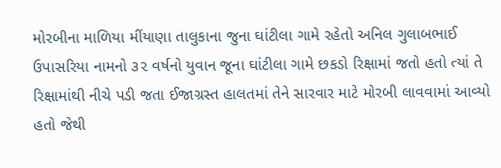મોરબીના માળિયા મીંયાણા તાલુકાના જુના ઘાંટીલા ગામે રહેતો અનિલ ગુલાબભાઈ ઉપાસરિયા નામનો ૩૨ વર્ષનો યુવાન જૂના ઘાંટીલા ગામે છકડો રિક્ષામાં જતો હતો ત્યાં તે રિક્ષામાંથી નીચે પડી જતા ઈજાગ્રસ્ત હાલતમાં તેને સારવાર માટે મોરબી લાવવામાં આવ્યો હતો જેથી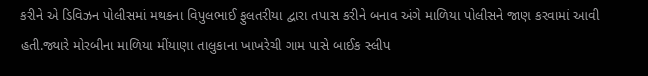કરીને એ ડિવિઝન પોલીસમાં મથકના વિપુલભાઈ ફુલતરીયા દ્વારા તપાસ કરીને બનાવ અંગે માળિયા પોલીસને જાણ કરવામાં આવી હતી.જ્યારે મોરબીના માળિયા મીંયાણા તાલુકાના ખાખરેચી ગામ પાસે બાઈક સ્લીપ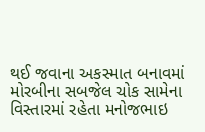થઈ જવાના અકસ્માત બનાવમાં મોરબીના સબજેલ ચોક સામેના વિસ્તારમાં રહેતા મનોજભાઇ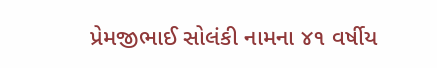પ્રેમજીભાઈ સોલંકી નામના ૪૧ વર્ષીય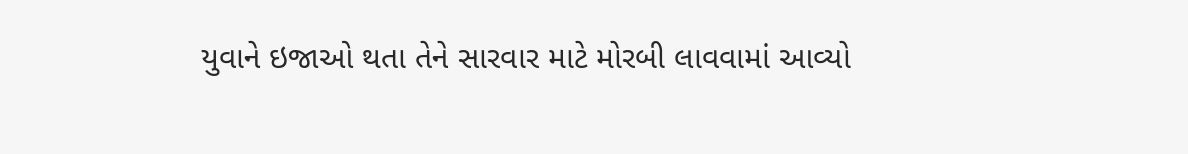યુવાને ઇજાઓ થતા તેને સારવાર માટે મોરબી લાવવામાં આવ્યો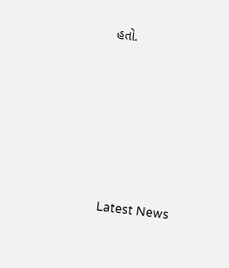હતો.






Latest News